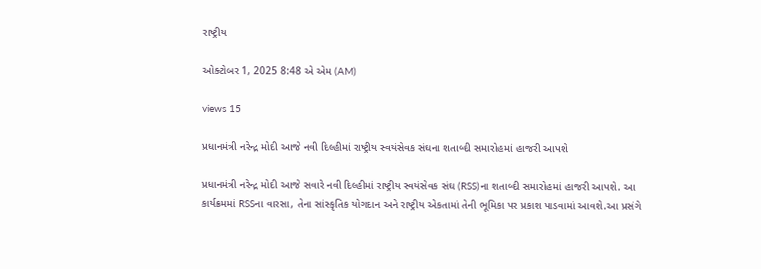રાષ્ટ્રીય

ઓક્ટોબર 1, 2025 8:48 એ એમ (AM)

views 15

પ્રધાનમંત્રી નરેન્દ્ર મોદી આજે નવી દિલ્હીમાં રાષ્ટ્રીય સ્વયંસેવક સંઘના શતાબ્દી સમારોહમાં હાજરી આપશે

પ્રધાનમંત્રી નરેન્દ્ર મોદી આજે સવારે નવી દિલ્હીમાં રાષ્ટ્રીય સ્વયંસેવક સંઘ (RSS)ના શતાબ્દી સમારોહમાં હાજરી આપશે. આ કાર્યક્રમમાં RSSના વારસા, તેના સાંસ્કૃતિક યોગદાન અને રાષ્ટ્રીય એકતામાં તેની ભૂમિકા પર પ્રકાશ પાડવામાં આવશે.આ પ્રસંગે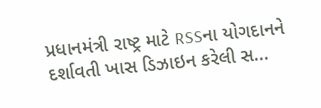પ્રધાનમંત્રી રાષ્ટ્ર માટે RSSના યોગદાનને દર્શાવતી ખાસ ડિઝાઇન કરેલી સ...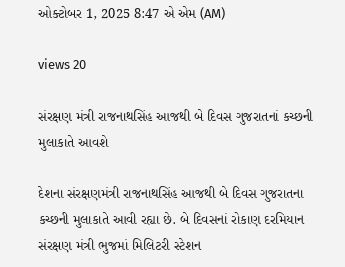ઓક્ટોબર 1, 2025 8:47 એ એમ (AM)

views 20

સંરક્ષણ મંત્રી રાજનાથસિંહ આજથી બે દિવસ ગુજરાતનાં કચ્છની મુલાકાતે આવશે

દેશના સંરક્ષણમંત્રી રાજનાથસિંહ આજથી બે દિવસ ગુજરાતના કચ્છની મુલાકાતે આવી રહ્યા છે. બે દિવસનાં રોકાણ દરમિયાન સંરક્ષણ મંત્રી ભુજમાં મિલિટરી સ્ટેશન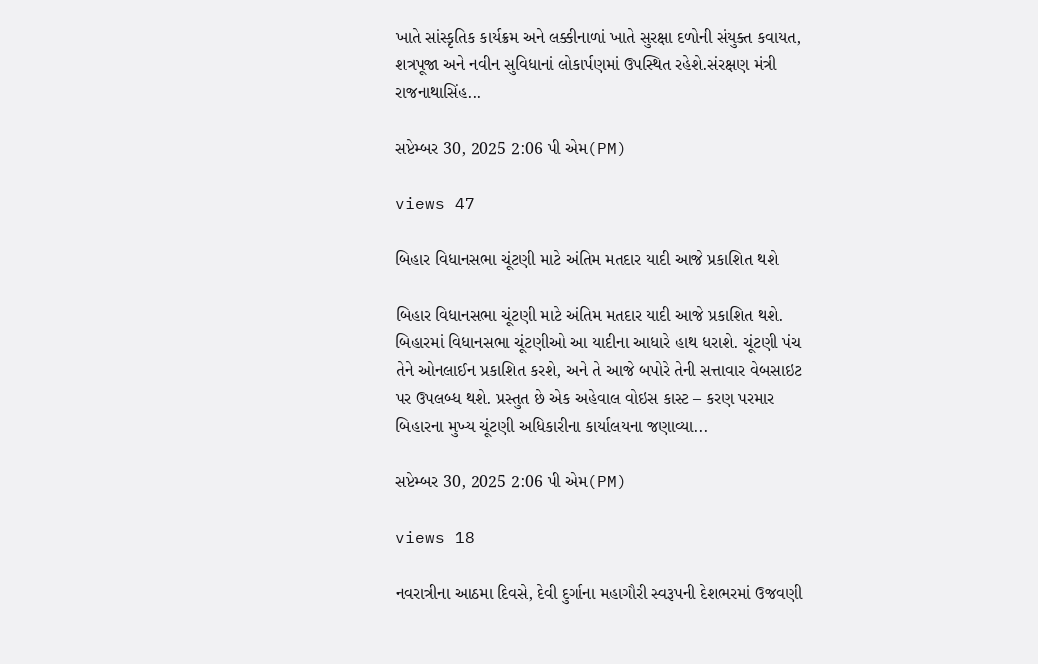ખાતે સાંસ્કૃતિક કાર્યક્રમ અને લક્કીનાળાં ખાતે સુરક્ષા દળોની સંયુક્ત કવાયત, શત્રપૂજા અને નવીન સુવિધાનાં લોકાર્પણમાં ઉપસ્થિત રહેશે.સંરક્ષણ મંત્રી રાજનાથાસિંહ...

સપ્ટેમ્બર 30, 2025 2:06 પી એમ(PM)

views 47

બિહાર વિધાનસભા ચૂંટણી માટે અંતિમ મતદાર યાદી આજે પ્રકાશિત થશે

બિહાર વિધાનસભા ચૂંટણી માટે અંતિમ મતદાર યાદી આજે પ્રકાશિત થશે. બિહારમાં વિધાનસભા ચૂંટણીઓ આ યાદીના આધારે હાથ ધરાશે. ચૂંટણી પંચ તેને ઓનલાઈન પ્રકાશિત કરશે, અને તે આજે બપોરે તેની સત્તાવાર વેબસાઇટ પર ઉપલબ્ધ થશે. પ્રસ્તુત છે એક અહેવાલ વોઇસ કાસ્ટ – કરણ પરમાર બિહારના મુખ્ય ચૂંટણી અધિકારીના કાર્યાલયના જણાવ્યા...

સપ્ટેમ્બર 30, 2025 2:06 પી એમ(PM)

views 18

નવરાત્રીના આઠમા દિવસે, દેવી દુર્ગાના મહાગૌરી સ્વરૂપની દેશભરમાં ઉજવણી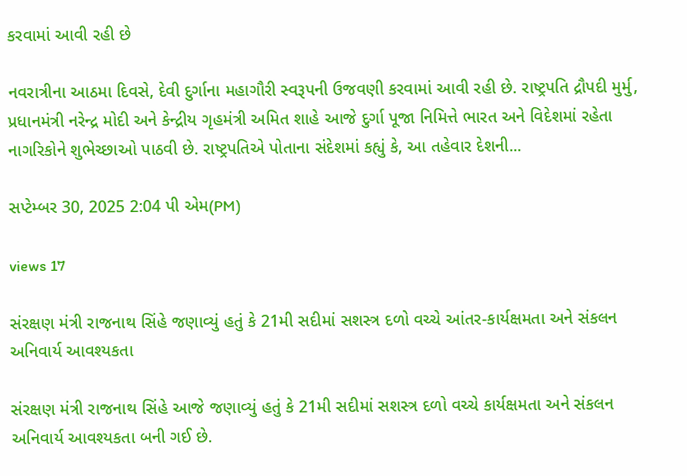કરવામાં આવી રહી છે

નવરાત્રીના આઠમા દિવસે, દેવી દુર્ગાના મહાગૌરી સ્વરૂપની ઉજવણી કરવામાં આવી રહી છે. રાષ્ટ્રપતિ દ્રૌપદી મુર્મુ, પ્રધાનમંત્રી નરેન્દ્ર મોદી અને કેન્દ્રીય ગૃહમંત્રી અમિત શાહે આજે દુર્ગા પૂજા નિમિત્તે ભારત અને વિદેશમાં રહેતા નાગરિકોને શુભેચ્છાઓ પાઠવી છે. રાષ્ટ્રપતિએ પોતાના સંદેશમાં કહ્યું કે, આ તહેવાર દેશની...

સપ્ટેમ્બર 30, 2025 2:04 પી એમ(PM)

views 17

સંરક્ષણ મંત્રી રાજનાથ સિંહે જણાવ્યું હતું કે 21મી સદીમાં સશસ્ત્ર દળો વચ્ચે આંતર-કાર્યક્ષમતા અને સંકલન અનિવાર્ય આવશ્યકતા

સંરક્ષણ મંત્રી રાજનાથ સિંહે આજે જણાવ્યું હતું કે 21મી સદીમાં સશસ્ત્ર દળો વચ્ચે કાર્યક્ષમતા અને સંકલન અનિવાર્ય આવશ્યકતા બની ગઈ છે.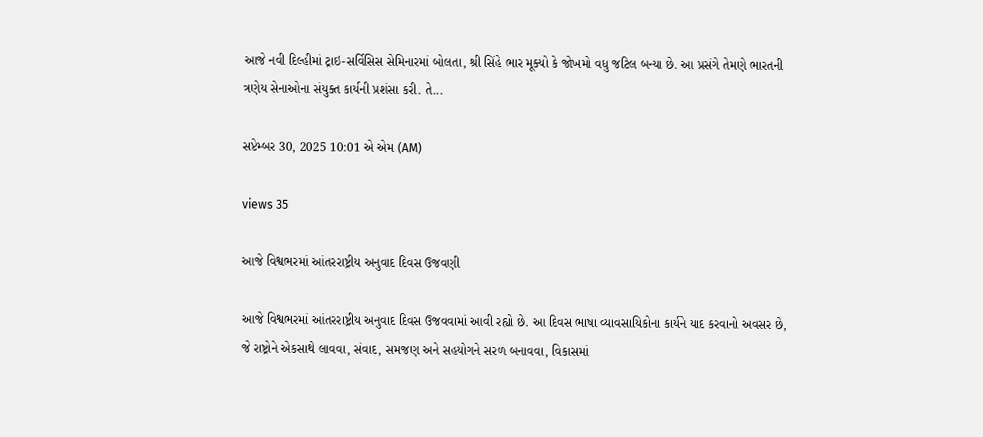આજે નવી દિલ્હીમાં ટ્રાઇ-સર્વિસિસ સેમિનારમાં બોલતા, શ્રી સિંહે ભાર મૂક્યો કે જોખમો વધુ જટિલ બન્યા છે. આ પ્રસંગે તેમણે ભારતની ત્રણેય સેનાઓના સંયુક્ત કાર્યની પ્રશંસા કરી. તે...

સપ્ટેમ્બર 30, 2025 10:01 એ એમ (AM)

views 35

આજે વિશ્વભરમાં આંતરરાષ્ટ્રીય અનુવાદ દિવસ ઉજવણી

આજે વિશ્વભરમાં આંતરરાષ્ટ્રીય અનુવાદ દિવસ ઉજવવામાં આવી રહ્યો છે. આ દિવસ ભાષા વ્યાવસાયિકોના કાર્યને યાદ કરવાનો અવસર છે, જે રાષ્ટ્રોને એકસાથે લાવવા, સંવાદ, સમજણ અને સહયોગને સરળ બનાવવા, વિકાસમાં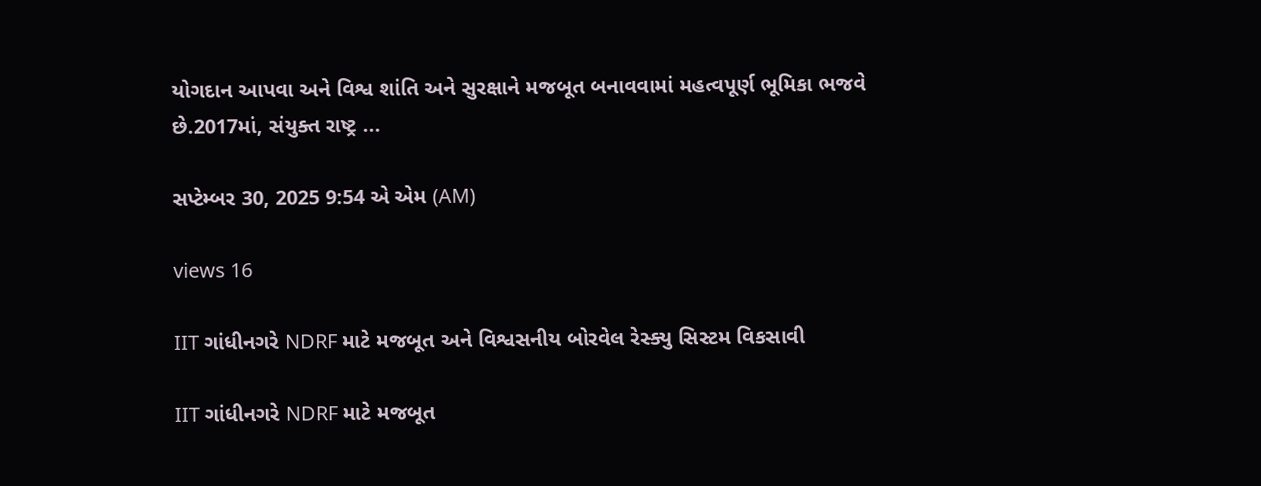યોગદાન આપવા અને વિશ્વ શાંતિ અને સુરક્ષાને મજબૂત બનાવવામાં મહત્વપૂર્ણ ભૂમિકા ભજવે છે.2017માં, સંયુક્ત રાષ્ટ્ર ...

સપ્ટેમ્બર 30, 2025 9:54 એ એમ (AM)

views 16

IIT ગાંધીનગરે NDRF માટે મજબૂત અને વિશ્વસનીય બોરવેલ રેસ્ક્યુ સિસ્ટમ વિકસાવી

IIT ગાંધીનગરે NDRF માટે મજબૂત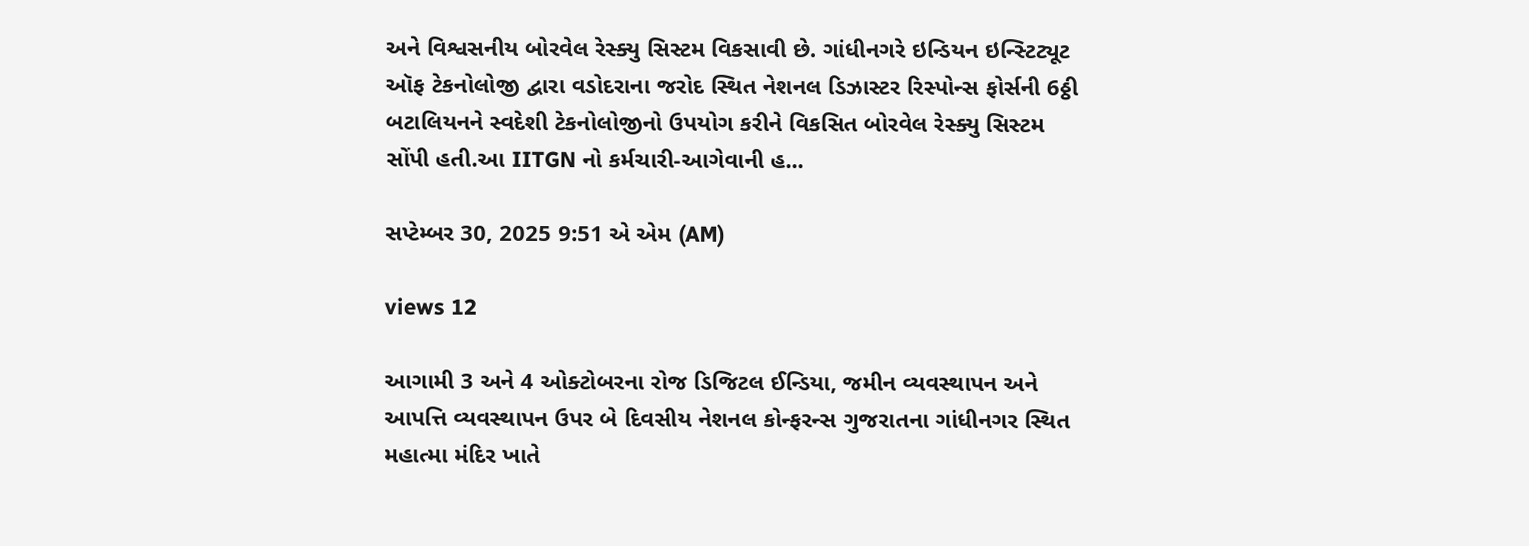અને વિશ્વસનીય બોરવેલ રેસ્ક્યુ સિસ્ટમ વિકસાવી છે. ગાંધીનગરે ઇન્ડિયન ઇન્સ્ટિટ્યૂટ ઑફ ટેકનોલોજી દ્વારા વડોદરાના જરોદ સ્થિત નેશનલ ડિઝાસ્ટર રિસ્પોન્સ ફોર્સની 6ઠ્ઠી બટાલિયનને સ્વદેશી ટેકનોલોજીનો ઉપયોગ કરીને વિકસિત બોરવેલ રેસ્ક્યુ સિસ્ટમ સોંપી હતી.આ IITGN નો કર્મચારી-આગેવાની હ...

સપ્ટેમ્બર 30, 2025 9:51 એ એમ (AM)

views 12

આગામી 3 અને 4 ઓક્ટોબરના રોજ ડિજિટલ ઈન્ડિયા, જમીન વ્યવસ્થાપન અને આપત્તિ વ્યવસ્થાપન ઉપર બે દિવસીય નેશનલ કોન્ફરન્સ ગુજરાતના ગાંધીનગર સ્થિત મહાત્મા મંદિર ખાતે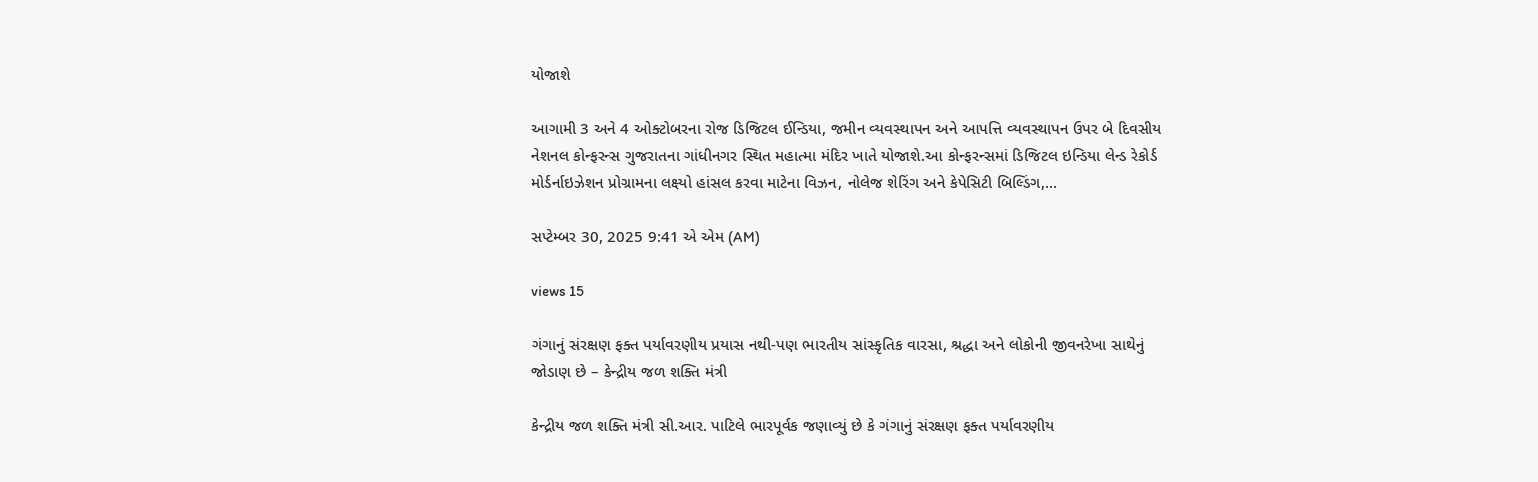યોજાશે

આગામી 3 અને 4 ઓક્ટોબરના રોજ ડિજિટલ ઈન્ડિયા, જમીન વ્યવસ્થાપન અને આપત્તિ વ્યવસ્થાપન ઉપર બે દિવસીય નેશનલ કોન્ફરન્સ ગુજરાતના ગાંધીનગર સ્થિત મહાત્મા મંદિર ખાતે યોજાશે.આ કોન્ફરન્સમાં ડિજિટલ ઇન્ડિયા લેન્ડ રેકોર્ડ મોર્ડર્નાઇઝેશન પ્રોગ્રામના લક્ષ્યો હાંસલ કરવા માટેના વિઝન, નોલેજ શેરિંગ અને કેપેસિટી બિલ્ડિંગ,...

સપ્ટેમ્બર 30, 2025 9:41 એ એમ (AM)

views 15

ગંગાનું સંરક્ષણ ફક્ત પર્યાવરણીય પ્રયાસ નથી-પણ ભારતીય સાંસ્કૃતિક વારસા, શ્રદ્ધા અને લોકોની જીવનરેખા સાથેનું જોડાણ છે – કેન્દ્રીય જળ શક્તિ મંત્રી

કેન્દ્રીય જળ શક્તિ મંત્રી સી.આર. પાટિલે ભારપૂર્વક જણાવ્યું છે કે ગંગાનું સંરક્ષણ ફક્ત પર્યાવરણીય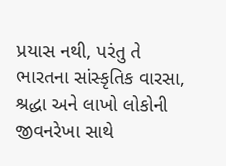પ્રયાસ નથી, પરંતુ તે ભારતના સાંસ્કૃતિક વારસા, શ્રદ્ધા અને લાખો લોકોની જીવનરેખા સાથે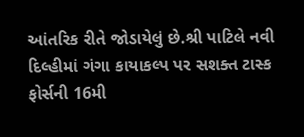આંતરિક રીતે જોડાયેલું છે.શ્રી પાટિલે નવી દિલ્હીમાં ગંગા કાયાકલ્પ પર સશક્ત ટાસ્ક ફોર્સની 16મી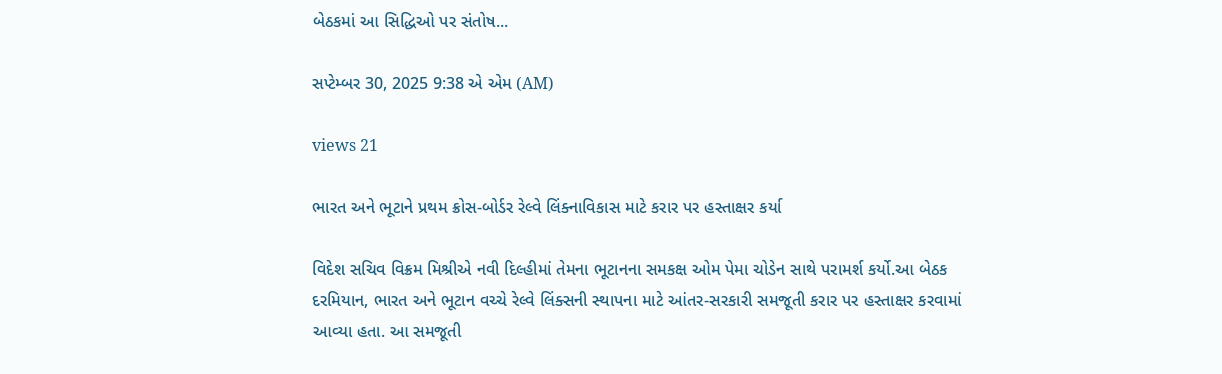બેઠકમાં આ સિદ્ધિઓ પર સંતોષ...

સપ્ટેમ્બર 30, 2025 9:38 એ એમ (AM)

views 21

ભારત અને ભૂટાને પ્રથમ ક્રોસ-બોર્ડર રેલ્વે લિંક્નાવિકાસ માટે કરાર પર હસ્તાક્ષર કર્યા

વિદેશ સચિવ વિક્રમ મિશ્રીએ નવી દિલ્હીમાં તેમના ભૂટાનના સમકક્ષ ઓમ પેમા ચોડેન સાથે પરામર્શ કર્યો.આ બેઠક દરમિયાન, ભારત અને ભૂટાન વચ્ચે રેલ્વે લિંક્સની સ્થાપના માટે આંતર-સરકારી સમજૂતી કરાર પર હસ્તાક્ષર કરવામાં આવ્યા હતા. આ સમજૂતી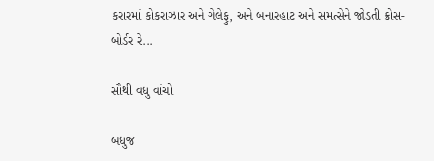કરારમાં કોકરાઝાર અને ગેલેફુ, અને બનારહાટ અને સમત્સેને જોડતી ક્રોસ-બોર્ડર રે...

સૌથી વધુ વાંચો

બધુજ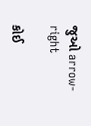જુઓ arrow-right

કોઈ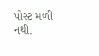પોસ્ટ મળી નથી.